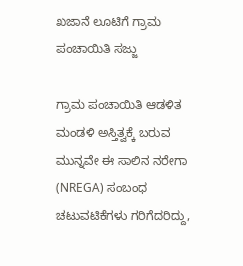ಖಜಾನೆ ಲೂಟಿಗೆ ಗ್ರಾಮ ಪಂಚಾಯಿತಿ ಸಜ್ಜು

ಗ್ರಾಮ ಪಂಚಾಯಿತಿ ಆಡಳಿತ ಮಂಡಳಿ ಅಸ್ತಿತ್ವಕ್ಕೆ ಬರುವ ಮುನ್ನವೇ ಈ ಸಾಲಿನ ನರೇಗಾ (NREGA) ಸಂಬಂಧ ಚಟುವಟಿಕೆಗಳು ಗರಿಗೆದರಿದ್ದು,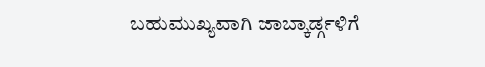ಬಹುಮುಖ್ಯವಾಗಿ ಜಾಬ್ಕಾರ್ಡ್ಗಳಿಗೆ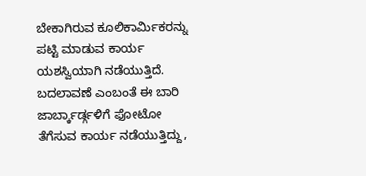ಬೇಕಾಗಿರುವ ಕೂಲಿಕಾರ್ಮಿಕರನ್ನು ಪಟ್ಟಿ ಮಾಡುವ ಕಾರ್ಯ ಯಶಸ್ವಿಯಾಗಿ ನಡೆಯುತ್ತಿದೆ. ಬದಲಾವಣೆ ಎಂಬಂತೆ ಈ ಬಾರಿ ಜಾರ್ಬ್ಕಾರ್ಡ್ಗಳಿಗೆ ಫೋಟೋ ತೆಗೆಸುವ ಕಾರ್ಯ ನಡೆಯುತ್ತಿದ್ದು,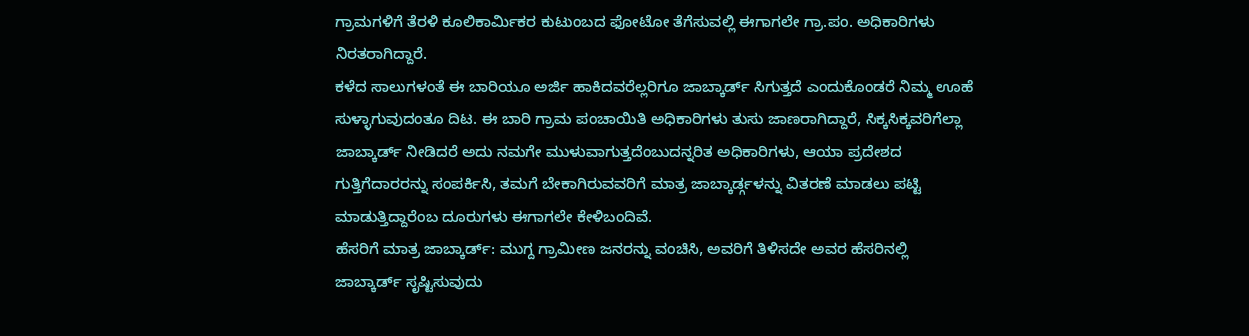ಗ್ರಾಮಗಳಿಗೆ ತೆರಳಿ ಕೂಲಿಕಾರ್ಮಿಕರ ಕುಟುಂಬದ ಫೋಟೋ ತೆಗೆಸುವಲ್ಲಿ ಈಗಾಗಲೇ ಗ್ರಾ.ಪಂ. ಅಧಿಕಾರಿಗಳು ನಿರತರಾಗಿದ್ದಾರೆ.
ಕಳೆದ ಸಾಲುಗಳಂತೆ ಈ ಬಾರಿಯೂ ಅರ್ಜಿ ಹಾಕಿದವರೆಲ್ಲರಿಗೂ ಜಾಬ್ಕಾರ್ಡ್ ಸಿಗುತ್ತದೆ ಎಂದುಕೊಂಡರೆ ನಿಮ್ಮ ಊಹೆ ಸುಳ್ಳಾಗುವುದಂತೂ ದಿಟ. ಈ ಬಾರಿ ಗ್ರಾಮ ಪಂಚಾಯಿತಿ ಅಧಿಕಾರಿಗಳು ತುಸು ಜಾಣರಾಗಿದ್ದಾರೆ, ಸಿಕ್ಕಸಿಕ್ಕವರಿಗೆಲ್ಲಾ ಜಾಬ್ಕಾರ್ಡ್ ನೀಡಿದರೆ ಅದು ನಮಗೇ ಮುಳುವಾಗುತ್ತದೆಂಬುದನ್ನರಿತ ಅಧಿಕಾರಿಗಳು, ಆಯಾ ಪ್ರದೇಶದ ಗುತ್ತಿಗೆದಾರರನ್ನು ಸಂಪರ್ಕಿಸಿ, ತಮಗೆ ಬೇಕಾಗಿರುವವರಿಗೆ ಮಾತ್ರ ಜಾಬ್ಕಾರ್ಡ್ಗಳನ್ನು ವಿತರಣೆ ಮಾಡಲು ಪಟ್ಟಿ ಮಾಡುತ್ತಿದ್ದಾರೆಂಬ ದೂರುಗಳು ಈಗಾಗಲೇ ಕೇಳಿಬಂದಿವೆ.
ಹೆಸರಿಗೆ ಮಾತ್ರ ಜಾಬ್ಕಾರ್ಡ್: ಮುಗ್ದ ಗ್ರಾಮೀಣ ಜನರನ್ನು ವಂಚಿಸಿ, ಅವರಿಗೆ ತಿಳಿಸದೇ ಅವರ ಹೆಸರಿನಲ್ಲಿ ಜಾಬ್ಕಾರ್ಡ್ ಸೃಷ್ಟಿಸುವುದು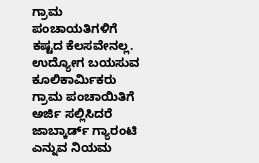ಗ್ರಾಮ ಪಂಚಾಯತಿಗಳಿಗೆ ಕಷ್ಟದ ಕೆಲಸವೇನಲ್ಲ. ಉದ್ಯೋಗ ಬಯಸುವ ಕೂಲಿಕಾರ್ಮಿಕರು ಗ್ರಾಮ ಪಂಚಾಯಿತಿಗೆ ಅರ್ಜಿ ಸಲ್ಲಿಸಿದರೆ ಜಾಬ್ಕಾರ್ಡ್ ಗ್ಯಾರಂಟಿ ಎನ್ನುವ ನಿಯಮ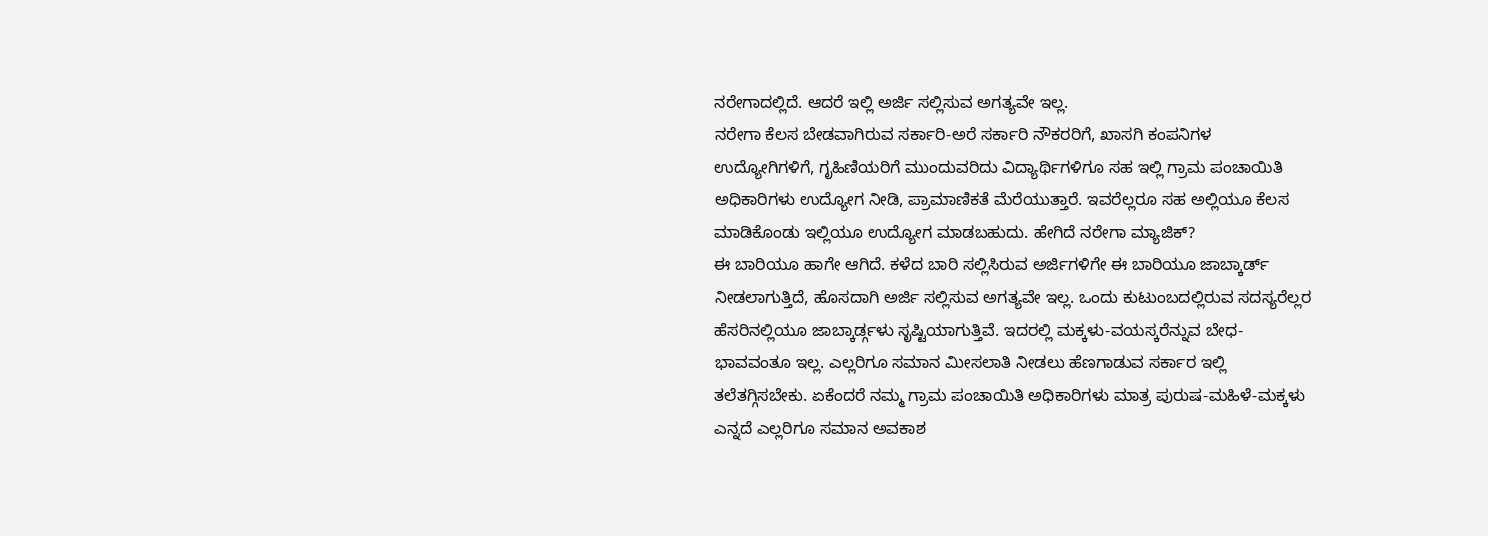ನರೇಗಾದಲ್ಲಿದೆ. ಆದರೆ ಇಲ್ಲಿ ಅರ್ಜಿ ಸಲ್ಲಿಸುವ ಅಗತ್ಯವೇ ಇಲ್ಲ.
ನರೇಗಾ ಕೆಲಸ ಬೇಡವಾಗಿರುವ ಸರ್ಕಾರಿ-ಅರೆ ಸರ್ಕಾರಿ ನೌಕರರಿಗೆ, ಖಾಸಗಿ ಕಂಪನಿಗಳ ಉದ್ಯೋಗಿಗಳಿಗೆ, ಗೃಹಿಣಿಯರಿಗೆ ಮುಂದುವರಿದು ವಿದ್ಯಾರ್ಥಿಗಳಿಗೂ ಸಹ ಇಲ್ಲಿ ಗ್ರಾಮ ಪಂಚಾಯಿತಿ ಅಧಿಕಾರಿಗಳು ಉದ್ಯೋಗ ನೀಡಿ, ಪ್ರಾಮಾಣಿಕತೆ ಮೆರೆಯುತ್ತಾರೆ. ಇವರೆಲ್ಲರೂ ಸಹ ಅಲ್ಲಿಯೂ ಕೆಲಸ ಮಾಡಿಕೊಂಡು ಇಲ್ಲಿಯೂ ಉದ್ಯೋಗ ಮಾಡಬಹುದು. ಹೇಗಿದೆ ನರೇಗಾ ಮ್ಯಾಜಿಕ್?
ಈ ಬಾರಿಯೂ ಹಾಗೇ ಆಗಿದೆ. ಕಳೆದ ಬಾರಿ ಸಲ್ಲಿಸಿರುವ ಅರ್ಜಿಗಳಿಗೇ ಈ ಬಾರಿಯೂ ಜಾಬ್ಕಾರ್ಡ್ ನೀಡಲಾಗುತ್ತಿದೆ, ಹೊಸದಾಗಿ ಅರ್ಜಿ ಸಲ್ಲಿಸುವ ಅಗತ್ಯವೇ ಇಲ್ಲ. ಒಂದು ಕುಟುಂಬದಲ್ಲಿರುವ ಸದಸ್ಯರೆಲ್ಲರ ಹೆಸರಿನಲ್ಲಿಯೂ ಜಾಬ್ಕಾರ್ಡ್ಗಳು ಸೃಷ್ಟಿಯಾಗುತ್ತಿವೆ. ಇದರಲ್ಲಿ ಮಕ್ಕಳು-ವಯಸ್ಕರೆನ್ನುವ ಬೇಧ-ಭಾವವಂತೂ ಇಲ್ಲ. ಎಲ್ಲರಿಗೂ ಸಮಾನ ಮೀಸಲಾತಿ ನೀಡಲು ಹೆಣಗಾಡುವ ಸರ್ಕಾರ ಇಲ್ಲಿ ತಲೆತಗ್ಗಿಸಬೇಕು. ಏಕೆಂದರೆ ನಮ್ಮ ಗ್ರಾಮ ಪಂಚಾಯಿತಿ ಅಧಿಕಾರಿಗಳು ಮಾತ್ರ ಪುರುಷ-ಮಹಿಳೆ-ಮಕ್ಕಳು ಎನ್ನದೆ ಎಲ್ಲರಿಗೂ ಸಮಾನ ಅವಕಾಶ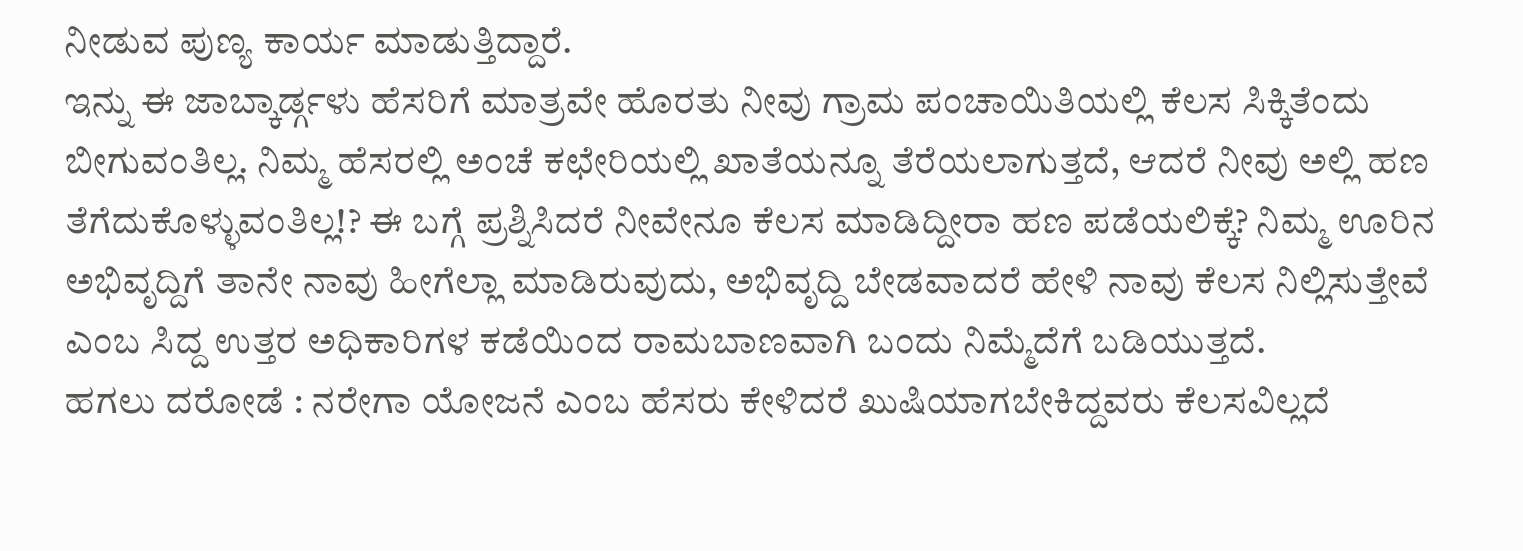ನೀಡುವ ಪುಣ್ಯ ಕಾರ್ಯ ಮಾಡುತ್ತಿದ್ದಾರೆ.
ಇನ್ನು ಈ ಜಾಬ್ಕಾರ್ಡ್ಗಳು ಹೆಸರಿಗೆ ಮಾತ್ರವೇ ಹೊರತು ನೀವು ಗ್ರಾಮ ಪಂಚಾಯಿತಿಯಲ್ಲಿ ಕೆಲಸ ಸಿಕ್ಕಿತೆಂದು ಬೀಗುವಂತಿಲ್ಲ. ನಿಮ್ಮ ಹೆಸರಲ್ಲಿ ಅಂಚೆ ಕಛೇರಿಯಲ್ಲಿ ಖಾತೆಯನ್ನೂ ತೆರೆಯಲಾಗುತ್ತದೆ, ಆದರೆ ನೀವು ಅಲ್ಲಿ ಹಣ ತೆಗೆದುಕೊಳ್ಳುವಂತಿಲ್ಲ!? ಈ ಬಗ್ಗೆ ಪ್ರಶ್ನಿಸಿದರೆ ನೀವೇನೂ ಕೆಲಸ ಮಾಡಿದ್ದೀರಾ ಹಣ ಪಡೆಯಲಿಕ್ಕೆ? ನಿಮ್ಮ ಊರಿನ ಅಭಿವೃದ್ದಿಗೆ ತಾನೇ ನಾವು ಹೀಗೆಲ್ಲಾ ಮಾಡಿರುವುದು, ಅಭಿವೃದ್ದಿ ಬೇಡವಾದರೆ ಹೇಳಿ ನಾವು ಕೆಲಸ ನಿಲ್ಲಿಸುತ್ತೇವೆ ಎಂಬ ಸಿದ್ದ ಉತ್ತರ ಅಧಿಕಾರಿಗಳ ಕಡೆಯಿಂದ ರಾಮಬಾಣವಾಗಿ ಬಂದು ನಿಮ್ಮೆದೆಗೆ ಬಡಿಯುತ್ತದೆ.
ಹಗಲು ದರೋಡೆ : ನರೇಗಾ ಯೋಜನೆ ಎಂಬ ಹೆಸರು ಕೇಳಿದರೆ ಖುಷಿಯಾಗಬೇಕಿದ್ದವರು ಕೆಲಸವಿಲ್ಲದೆ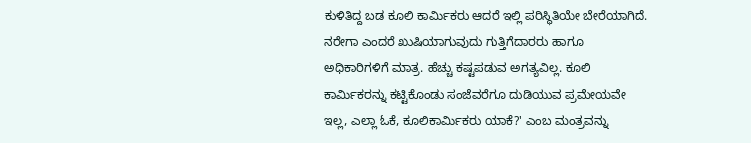ಕುಳಿತಿದ್ದ ಬಡ ಕೂಲಿ ಕಾರ್ಮಿಕರು ಆದರೆ ಇಲ್ಲಿ ಪರಿಸ್ಥಿತಿಯೇ ಬೇರೆಯಾಗಿದೆ. ನರೇಗಾ ಎಂದರೆ ಖುಷಿಯಾಗುವುದು ಗುತ್ತಿಗೆದಾರರು ಹಾಗೂ ಅಧಿಕಾರಿಗಳಿಗೆ ಮಾತ್ರ. ಹೆಚ್ಚು ಕಷ್ಟಪಡುವ ಅಗತ್ಯವಿಲ್ಲ. ಕೂಲಿ ಕಾರ್ಮಿಕರನ್ನು ಕಟ್ಟಿಕೊಂಡು ಸಂಜೆವರೆಗೂ ದುಡಿಯುವ ಪ್ರಮೇಯವೇ ಇಲ್ಲ, ಎಲ್ಲಾ ಓಕೆ, ಕೂಲಿಕಾರ್ಮಿಕರು ಯಾಕೆ?' ಎಂಬ ಮಂತ್ರವನ್ನು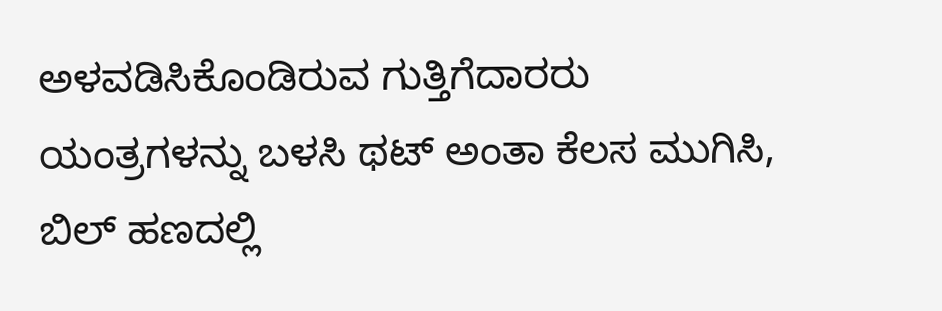ಅಳವಡಿಸಿಕೊಂಡಿರುವ ಗುತ್ತಿಗೆದಾರರು ಯಂತ್ರಗಳನ್ನು ಬಳಸಿ ಥಟ್ ಅಂತಾ ಕೆಲಸ ಮುಗಿಸಿ, ಬಿಲ್ ಹಣದಲ್ಲಿ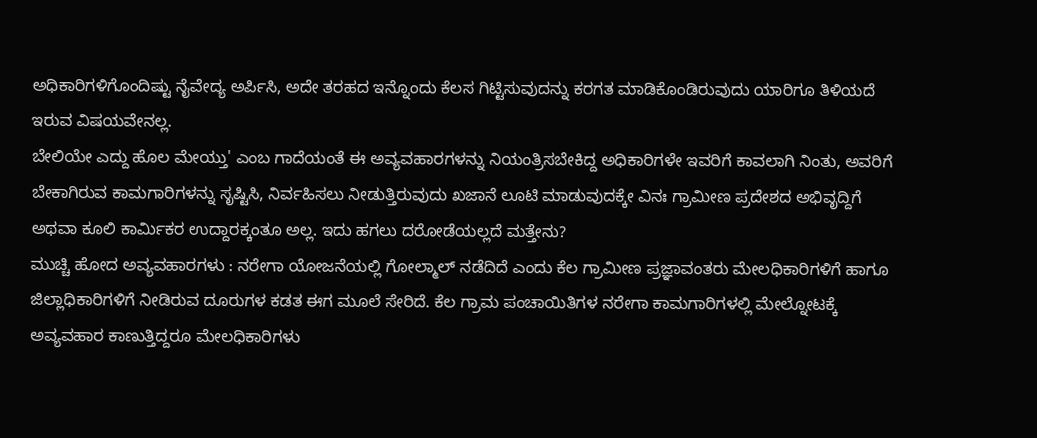ಅಧಿಕಾರಿಗಳಿಗೊಂದಿಷ್ಟು ನೈವೇದ್ಯ ಅರ್ಪಿಸಿ, ಅದೇ ತರಹದ ಇನ್ನೊಂದು ಕೆಲಸ ಗಿಟ್ಟಿಸುವುದನ್ನು ಕರಗತ ಮಾಡಿಕೊಂಡಿರುವುದು ಯಾರಿಗೂ ತಿಳಿಯದೆ ಇರುವ ವಿಷಯವೇನಲ್ಲ.
ಬೇಲಿಯೇ ಎದ್ದು ಹೊಲ ಮೇಯ್ತು' ಎಂಬ ಗಾದೆಯಂತೆ ಈ ಅವ್ಯವಹಾರಗಳನ್ನು ನಿಯಂತ್ರಿಸಬೇಕಿದ್ದ ಅಧಿಕಾರಿಗಳೇ ಇವರಿಗೆ ಕಾವಲಾಗಿ ನಿಂತು, ಅವರಿಗೆ ಬೇಕಾಗಿರುವ ಕಾಮಗಾರಿಗಳನ್ನು ಸೃಷ್ಟಿಸಿ, ನಿರ್ವಹಿಸಲು ನೀಡುತ್ತಿರುವುದು ಖಜಾನೆ ಲೂಟಿ ಮಾಡುವುದಕ್ಕೇ ವಿನಃ ಗ್ರಾಮೀಣ ಪ್ರದೇಶದ ಅಭಿವೃದ್ದಿಗೆ ಅಥವಾ ಕೂಲಿ ಕಾರ್ಮಿಕರ ಉದ್ದಾರಕ್ಕಂತೂ ಅಲ್ಲ. ಇದು ಹಗಲು ದರೋಡೆಯಲ್ಲದೆ ಮತ್ತೇನು?
ಮುಚ್ಚಿ ಹೋದ ಅವ್ಯವಹಾರಗಳು : ನರೇಗಾ ಯೋಜನೆಯಲ್ಲಿ ಗೋಲ್ಮಾಲ್ ನಡೆದಿದೆ ಎಂದು ಕೆಲ ಗ್ರಾಮೀಣ ಪ್ರಜ್ಞಾವಂತರು ಮೇಲಧಿಕಾರಿಗಳಿಗೆ ಹಾಗೂ ಜಿಲ್ಲಾಧಿಕಾರಿಗಳಿಗೆ ನೀಡಿರುವ ದೂರುಗಳ ಕಡತ ಈಗ ಮೂಲೆ ಸೇರಿದೆ. ಕೆಲ ಗ್ರಾಮ ಪಂಚಾಯಿತಿಗಳ ನರೇಗಾ ಕಾಮಗಾರಿಗಳಲ್ಲಿ ಮೇಲ್ನೋಟಕ್ಕೆ ಅವ್ಯವಹಾರ ಕಾಣುತ್ತಿದ್ದರೂ ಮೇಲಧಿಕಾರಿಗಳು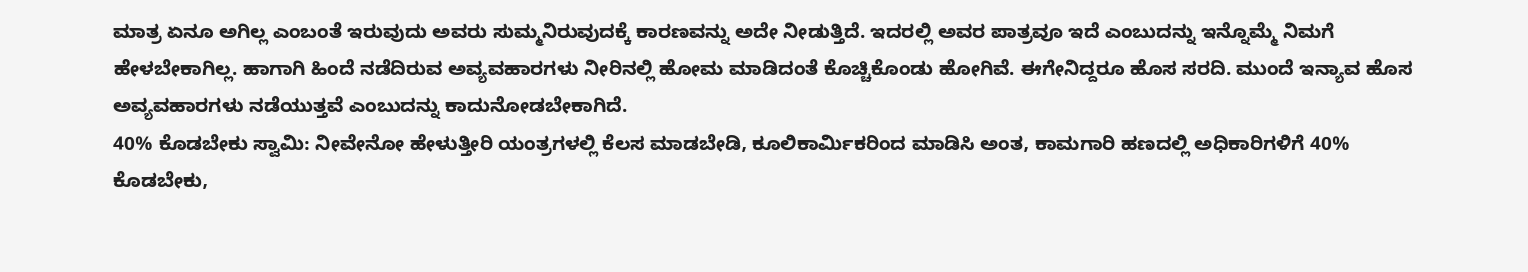ಮಾತ್ರ ಏನೂ ಅಗಿಲ್ಲ ಎಂಬಂತೆ ಇರುವುದು ಅವರು ಸುಮ್ಮನಿರುವುದಕ್ಕೆ ಕಾರಣವನ್ನು ಅದೇ ನೀಡುತ್ತಿದೆ. ಇದರಲ್ಲಿ ಅವರ ಪಾತ್ರವೂ ಇದೆ ಎಂಬುದನ್ನು ಇನ್ನೊಮ್ಮೆ ನಿಮಗೆ ಹೇಳಬೇಕಾಗಿಲ್ಲ. ಹಾಗಾಗಿ ಹಿಂದೆ ನಡೆದಿರುವ ಅವ್ಯವಹಾರಗಳು ನೀರಿನಲ್ಲಿ ಹೋಮ ಮಾಡಿದಂತೆ ಕೊಚ್ಚಿಕೊಂಡು ಹೋಗಿವೆ. ಈಗೇನಿದ್ದರೂ ಹೊಸ ಸರದಿ. ಮುಂದೆ ಇನ್ಯಾವ ಹೊಸ ಅವ್ಯವಹಾರಗಳು ನಡೆಯುತ್ತವೆ ಎಂಬುದನ್ನು ಕಾದುನೋಡಬೇಕಾಗಿದೆ.
40% ಕೊಡಬೇಕು ಸ್ವಾಮಿ: ನೀವೇನೋ ಹೇಳುತ್ತೀರಿ ಯಂತ್ರಗಳಲ್ಲಿ ಕೆಲಸ ಮಾಡಬೇಡಿ, ಕೂಲಿಕಾರ್ಮಿಕರಿಂದ ಮಾಡಿಸಿ ಅಂತ, ಕಾಮಗಾರಿ ಹಣದಲ್ಲಿ ಅಧಿಕಾರಿಗಳಿಗೆ 40% ಕೊಡಬೇಕು,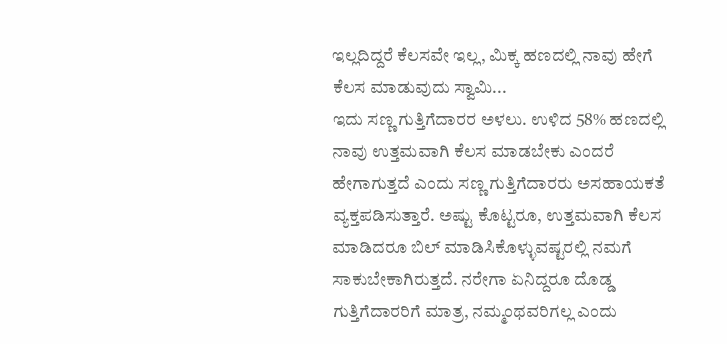ಇಲ್ಲದಿದ್ದರೆ ಕೆಲಸವೇ ಇಲ್ಲ, ಮಿಕ್ಕ ಹಣದಲ್ಲಿ ನಾವು ಹೇಗೆ ಕೆಲಸ ಮಾಡುವುದು ಸ್ವಾಮಿ...
ಇದು ಸಣ್ಣ ಗುತ್ತಿಗೆದಾರರ ಅಳಲು. ಉಳಿದ 58% ಹಣದಲ್ಲಿ ನಾವು ಉತ್ತಮವಾಗಿ ಕೆಲಸ ಮಾಡಬೇಕು ಎಂದರೆ ಹೇಗಾಗುತ್ತದೆ ಎಂದು ಸಣ್ಣ ಗುತ್ತಿಗೆದಾರರು ಅಸಹಾಯಕತೆ ವ್ಯಕ್ತಪಡಿಸುತ್ತಾರೆ. ಅಷ್ಟು ಕೊಟ್ಟರೂ, ಉತ್ತಮವಾಗಿ ಕೆಲಸ ಮಾಡಿದರೂ ಬಿಲ್ ಮಾಡಿಸಿಕೊಳ್ಳುವಷ್ಟರಲ್ಲಿ ನಮಗೆ ಸಾಕುಬೇಕಾಗಿರುತ್ತದೆ. ನರೇಗಾ ಏನಿದ್ದರೂ ದೊಡ್ಡ ಗುತ್ತಿಗೆದಾರರಿಗೆ ಮಾತ್ರ, ನಮ್ಮಂಥವರಿಗಲ್ಲ ಎಂದು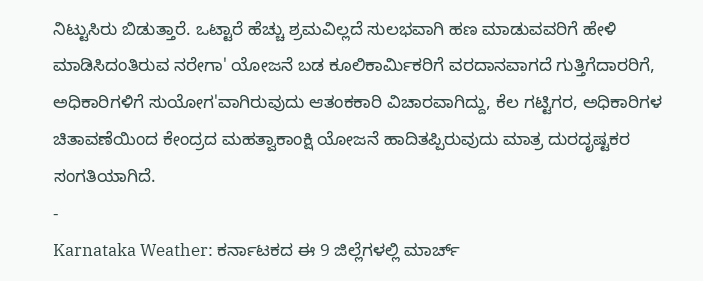ನಿಟ್ಟುಸಿರು ಬಿಡುತ್ತಾರೆ. ಒಟ್ಟಾರೆ ಹೆಚ್ಚು ಶ್ರಮವಿಲ್ಲದೆ ಸುಲಭವಾಗಿ ಹಣ ಮಾಡುವವರಿಗೆ ಹೇಳಿ ಮಾಡಿಸಿದಂತಿರುವ ನರೇಗಾ' ಯೋಜನೆ ಬಡ ಕೂಲಿಕಾರ್ಮಿಕರಿಗೆ ವರದಾನವಾಗದೆ ಗುತ್ತಿಗೆದಾರರಿಗೆ, ಅಧಿಕಾರಿಗಳಿಗೆ ಸುಯೋಗ'ವಾಗಿರುವುದು ಆತಂಕಕಾರಿ ವಿಚಾರವಾಗಿದ್ದು, ಕೆಲ ಗಟ್ಟಿಗರ, ಅಧಿಕಾರಿಗಳ ಚಿತಾವಣೆಯಿಂದ ಕೇಂದ್ರದ ಮಹತ್ವಾಕಾಂಕ್ಷಿ ಯೋಜನೆ ಹಾದಿತಪ್ಪಿರುವುದು ಮಾತ್ರ ದುರದೃಷ್ಟಕರ ಸಂಗತಿಯಾಗಿದೆ.
-
Karnataka Weather: ಕರ್ನಾಟಕದ ಈ 9 ಜಿಲ್ಲೆಗಳಲ್ಲಿ ಮಾರ್ಚ್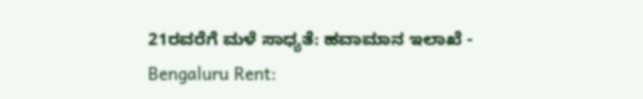21ರವರೆಗೆ ಮಳೆ ಸಾಧ್ಯತೆ: ಹವಾಮಾನ ಇಲಾಖೆ -
Bengaluru Rent: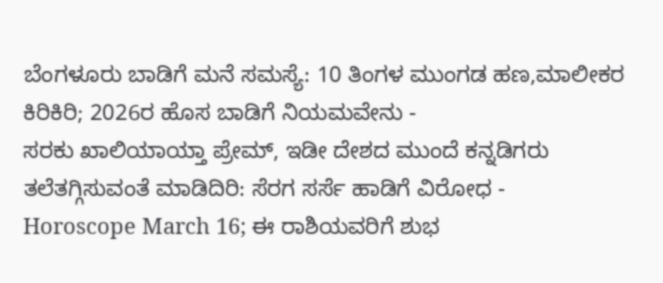ಬೆಂಗಳೂರು ಬಾಡಿಗೆ ಮನೆ ಸಮಸ್ಯೆ: 10 ತಿಂಗಳ ಮುಂಗಡ ಹಣ,ಮಾಲೀಕರ ಕಿರಿಕಿರಿ; 2026ರ ಹೊಸ ಬಾಡಿಗೆ ನಿಯಮವೇನು -
ಸರಕು ಖಾಲಿಯಾಯ್ತಾ ಪ್ರೇಮ್, ಇಡೀ ದೇಶದ ಮುಂದೆ ಕನ್ನಡಿಗರು ತಲೆತಗ್ಗಿಸುವಂತೆ ಮಾಡಿದಿರಿ: ಸೆರಗ ಸರ್ಸೆ ಹಾಡಿಗೆ ವಿರೋಧ -
Horoscope March 16; ಈ ರಾಶಿಯವರಿಗೆ ಶುಭ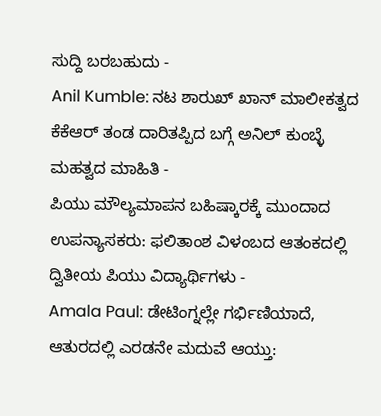ಸುದ್ದಿ ಬರಬಹುದು -
Anil Kumble: ನಟ ಶಾರುಖ್ ಖಾನ್ ಮಾಲೀಕತ್ವದ ಕೆಕೆಆರ್ ತಂಡ ದಾರಿತಪ್ಪಿದ ಬಗ್ಗೆ ಅನಿಲ್ ಕುಂಬ್ಳೆ ಮಹತ್ವದ ಮಾಹಿತಿ -
ಪಿಯು ಮೌಲ್ಯಮಾಪನ ಬಹಿಷ್ಕಾರಕ್ಕೆ ಮುಂದಾದ ಉಪನ್ಯಾಸಕರು: ಫಲಿತಾಂಶ ವಿಳಂಬದ ಆತಂಕದಲ್ಲಿ ದ್ವಿತೀಯ ಪಿಯು ವಿದ್ಯಾರ್ಥಿಗಳು -
Amala Paul: ಡೇಟಿಂಗ್ನಲ್ಲೇ ಗರ್ಭಿಣಿಯಾದೆ, ಆತುರದಲ್ಲಿ ಎರಡನೇ ಮದುವೆ ಆಯ್ತು: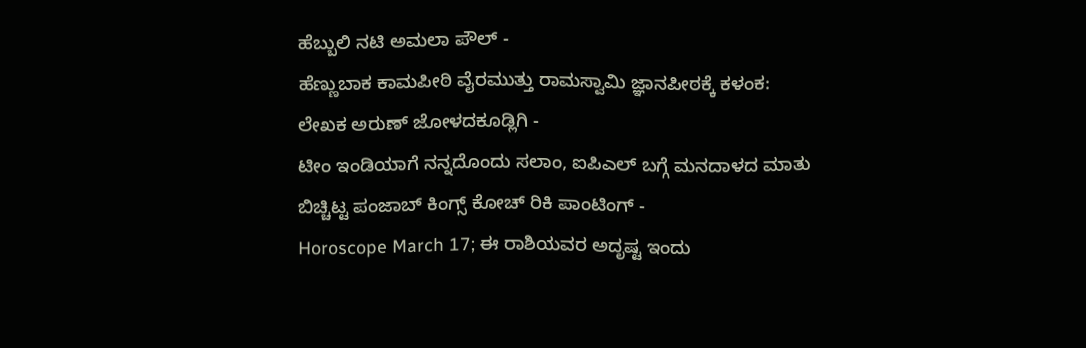ಹೆಬ್ಬುಲಿ ನಟಿ ಅಮಲಾ ಪೌಲ್ -
ಹೆಣ್ಣುಬಾಕ ಕಾಮಪೀಠಿ ವೈರಮುತ್ತು ರಾಮಸ್ವಾಮಿ ಜ್ಞಾನಪೀಠಕ್ಕೆ ಕಳಂಕ: ಲೇಖಕ ಅರುಣ್ ಜೋಳದಕೂಡ್ಲಿಗಿ -
ಟೀಂ ಇಂಡಿಯಾಗೆ ನನ್ನದೊಂದು ಸಲಾಂ, ಐಪಿಎಲ್ ಬಗ್ಗೆ ಮನದಾಳದ ಮಾತು ಬಿಚ್ಚಿಟ್ಟ ಪಂಜಾಬ್ ಕಿಂಗ್ಸ್ ಕೋಚ್ ರಿಕಿ ಪಾಂಟಿಂಗ್ -
Horoscope March 17; ಈ ರಾಶಿಯವರ ಅದೃಷ್ಟ ಇಂದು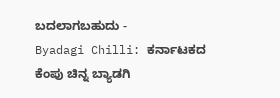ಬದಲಾಗಬಹುದು -
Byadagi Chilli: ಕರ್ನಾಟಕದ ಕೆಂಪು ಚಿನ್ನ ಬ್ಯಾಡಗಿ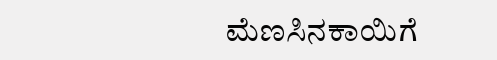ಮೆಣಸಿನಕಾಯಿಗೆ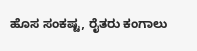ಹೊಸ ಸಂಕಷ್ಟ, ರೈತರು ಕಂಗಾಲು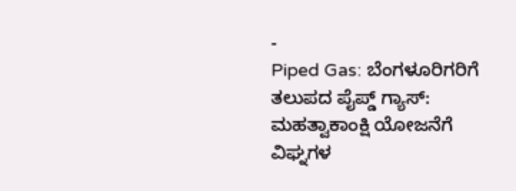-
Piped Gas: ಬೆಂಗಳೂರಿಗರಿಗೆ ತಲುಪದ ಪೈಪ್ಡ್ ಗ್ಯಾಸ್: ಮಹತ್ವಾಕಾಂಕ್ಷಿ ಯೋಜನೆಗೆ ವಿಘ್ನಗಳ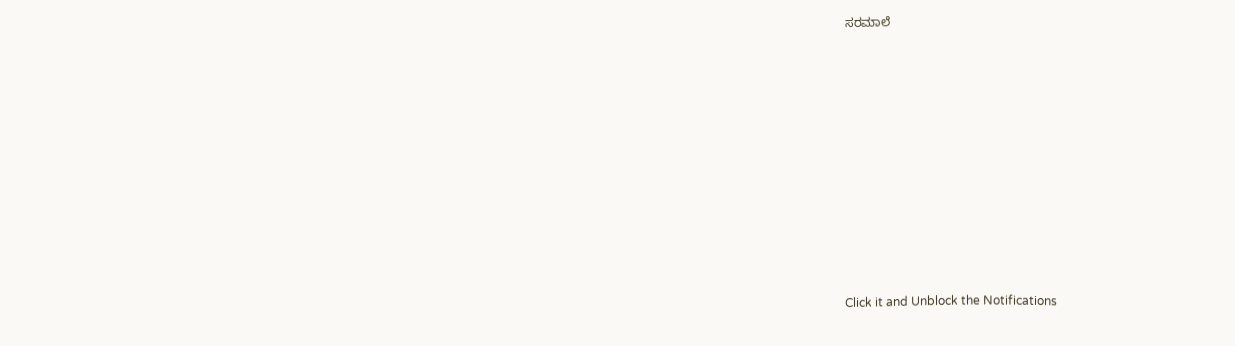ಸರಮಾಲೆ












Click it and Unblock the Notifications